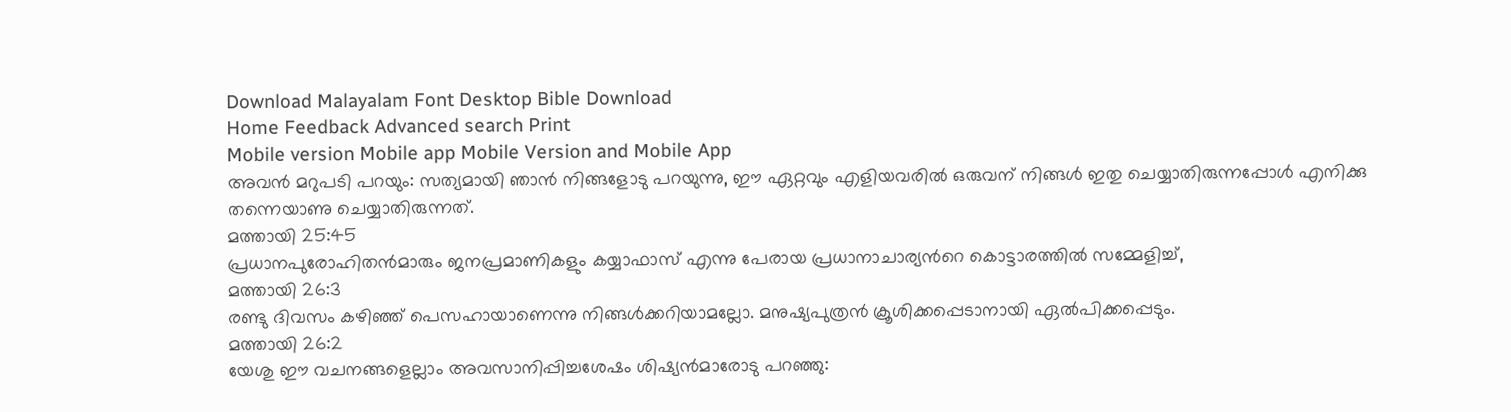Download Malayalam Font Desktop Bible Download
Home Feedback Advanced search Print
Mobile version Mobile app Mobile Version and Mobile App
അവന്‍ മറുപടി പറയും: സത്യമായി ഞാന്‍ നിങ്ങളോടു പറയുന്നു, ഈ ഏറ്റവും എളിയവരില്‍ ഒരുവന് നിങ്ങള്‍ ഇതു ചെയ്യാതിരുന്നപ്പോള്‍ എനിക്കു തന്നെയാണു ചെയ്യാതിരുന്നത്.
മത്തായി 25:45
പ്രധാനപുരോഹിതന്‍മാരും ജനപ്രമാണികളും കയ്യാഫാസ് എന്നു പേരായ പ്രധാനാചാര്യന്‍റെ കൊട്ടാരത്തില്‍ സമ്മേളിച്ച്,
മത്തായി 26:3
രണ്ടു ദിവസം കഴിഞ്ഞ് പെസഹായാണെന്നു നിങ്ങള്‍ക്കറിയാമല്ലോ. മനുഷ്യപുത്രന്‍ ക്രൂശിക്കപ്പെടാനായി ഏല്‍പിക്കപ്പെടും.
മത്തായി 26:2
യേശു ഈ വചനങ്ങളെല്ലാം അവസാനിപ്പിച്ചശേഷം ശിഷ്യന്‍മാരോടു പറഞ്ഞു: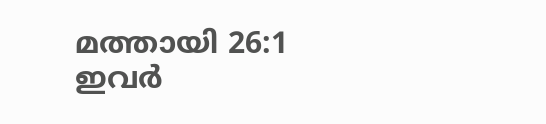മത്തായി 26:1
ഇവര്‍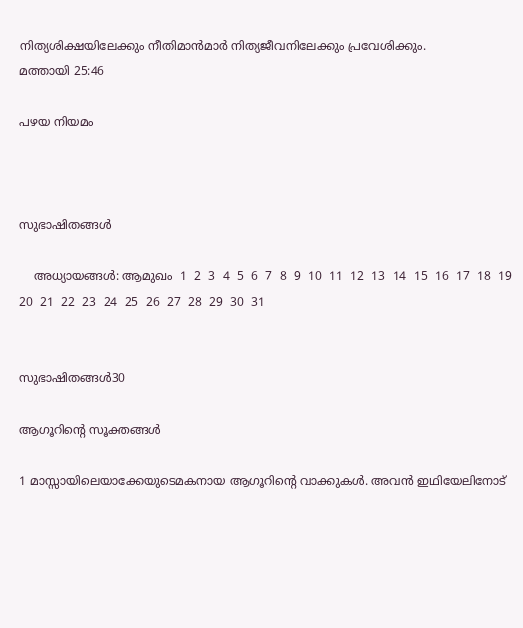നിത്യശിക്ഷയിലേക്കും നീതിമാന്‍മാര്‍ നിത്യജീവനിലേക്കും പ്രവേശിക്കും.
മത്തായി 25:46

പഴയ നിയമം



സുഭാഷിതങ്ങള്‍

    അധ്യായങ്ങള്‍: ആമുഖം  1  2  3  4  5  6  7  8  9  10  11  12  13  14  15  16  17  18  19  20  21  22  23  24  25  26  27  28  29  30  31


സുഭാഷിതങ്ങള്‍30

ആഗൂറിന്‍റെ സൂക്തങ്ങള്‍

1 മാസ്സായിലെയാക്കേയുടെമകനായ ആഗൂറിന്‍റെ വാക്കുകള്‍. അവന്‍ ഇഥിയേലിനോട്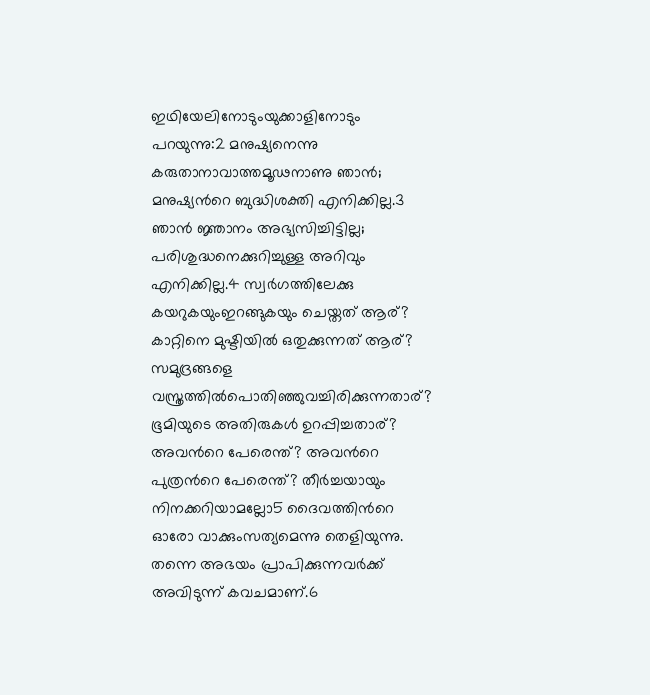ഇഥിയേലിനോടുംയുക്കാളിനോടും പറയുന്നു:2 മനുഷ്യനെന്നു കരുതാനാവാത്തമൂഢനാണു ഞാന്‍; മനുഷ്യന്‍റെ ബുദ്ധിശക്തി എനിക്കില്ല.3 ഞാന്‍ ജ്ഞാനം അഭ്യസിച്ചിട്ടില്ല; പരിശുദ്ധനെക്കുറിച്ചുള്ള അറിവും എനിക്കില്ല.4 സ്വര്‍ഗത്തിലേക്കു കയറുകയുംഇറങ്ങുകയും ചെയ്തത് ആര്? കാറ്റിനെ മുഷ്ടിയില്‍ ഒതുക്കുന്നത് ആര്? സമുദ്രങ്ങളെ വസ്ത്രത്തില്‍പൊതിഞ്ഞുവച്ചിരിക്കുന്നതാര്? ഭൂമിയുടെ അതിരുകള്‍ ഉറപ്പിച്ചതാര്? അവന്‍റെ പേരെന്ത്? അവന്‍റെ പുത്രന്‍റെ പേരെന്ത്? തീര്‍ച്ചയായും നിനക്കറിയാമല്ലോ5 ദൈവത്തിന്‍റെ ഓരോ വാക്കുംസത്യമെന്നു തെളിയുന്നു. തന്നെ അഭയം പ്രാപിക്കുന്നവര്‍ക്ക് അവിടുന്ന് കവചമാണ്.6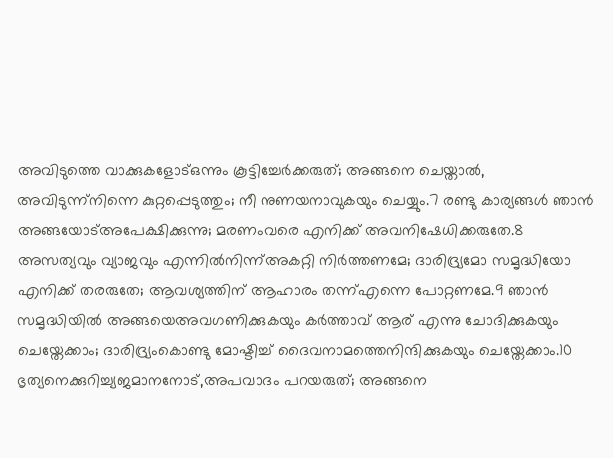അവിടുത്തെ വാക്കുകളോട്ഒന്നും കൂട്ടിച്ചേര്‍ക്കരുത്; അങ്ങനെ ചെയ്താല്‍, അവിടുന്ന്നിന്നെ കുറ്റപ്പെടുത്തും; നീ നുണയനാവുകയും ചെയ്യും.7 രണ്ടു കാര്യങ്ങള്‍ ഞാന്‍ അങ്ങയോട്അപേക്ഷിക്കുന്നു; മരണംവരെ എനിക്ക് അവനിഷേധിക്കരുതേ.8 അസത്യവും വ്യാജവും എന്നില്‍നിന്ന്അകറ്റി നിര്‍ത്തണമേ; ദാരിദ്ര്യമോ സമൃദ്ധിയോ എനിക്ക് തരരുതേ; ആവശ്യത്തിന് ആഹാരം തന്ന്എന്നെ പോറ്റണമേ.9 ഞാന്‍ സമൃദ്ധിയില്‍ അങ്ങയെഅവഗണിക്കുകയും കര്‍ത്താവ് ആര് എന്നു ചോദിക്കുകയും ചെയ്തേക്കാം; ദാരിദ്ര്യംകൊണ്ടു മോഷ്ടിച്ച് ദൈവനാമത്തെനിന്ദിക്കുകയും ചെയ്തേക്കാം.10 ഭൃത്യനെക്കുറിച്ച്യജമാനനോട്,അപവാദം പറയരുത്; അങ്ങനെ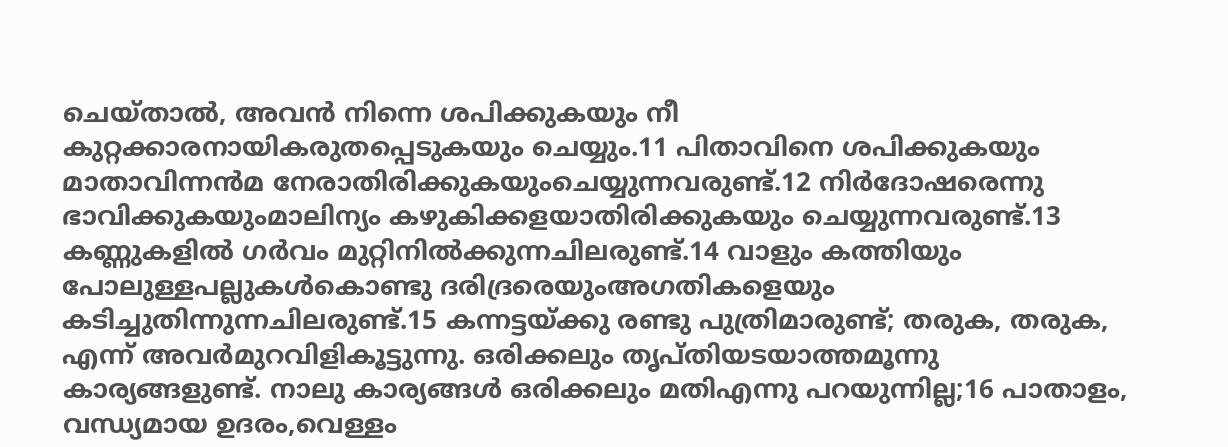ചെയ്താല്‍, അവന്‍ നിന്നെ ശപിക്കുകയും നീ കുറ്റക്കാരനായികരുതപ്പെടുകയും ചെയ്യും.11 പിതാവിനെ ശപിക്കുകയും മാതാവിന്നന്‍മ നേരാതിരിക്കുകയുംചെയ്യുന്നവരുണ്ട്.12 നിര്‍ദോഷരെന്നു ഭാവിക്കുകയുംമാലിന്യം കഴുകിക്കളയാതിരിക്കുകയും ചെയ്യുന്നവരുണ്ട്.13 കണ്ണുകളില്‍ ഗര്‍വം മുറ്റിനില്‍ക്കുന്നചിലരുണ്ട്.14 വാളും കത്തിയും പോലുള്ളപല്ലുകള്‍കൊണ്ടു ദരിദ്രരെയുംഅഗതികളെയും കടിച്ചുതിന്നുന്നചിലരുണ്ട്.15 കന്നട്ടയ്ക്കു രണ്ടു പുത്രിമാരുണ്ട്; തരുക, തരുക, എന്ന് അവര്‍മുറവിളികൂട്ടുന്നു. ഒരിക്കലും തൃപ്തിയടയാത്തമൂന്നു കാര്യങ്ങളുണ്ട്. നാലു കാര്യങ്ങള്‍ ഒരിക്കലും മതിഎന്നു പറയുന്നില്ല;16 പാതാളം, വന്ധ്യമായ ഉദരം,വെള്ളം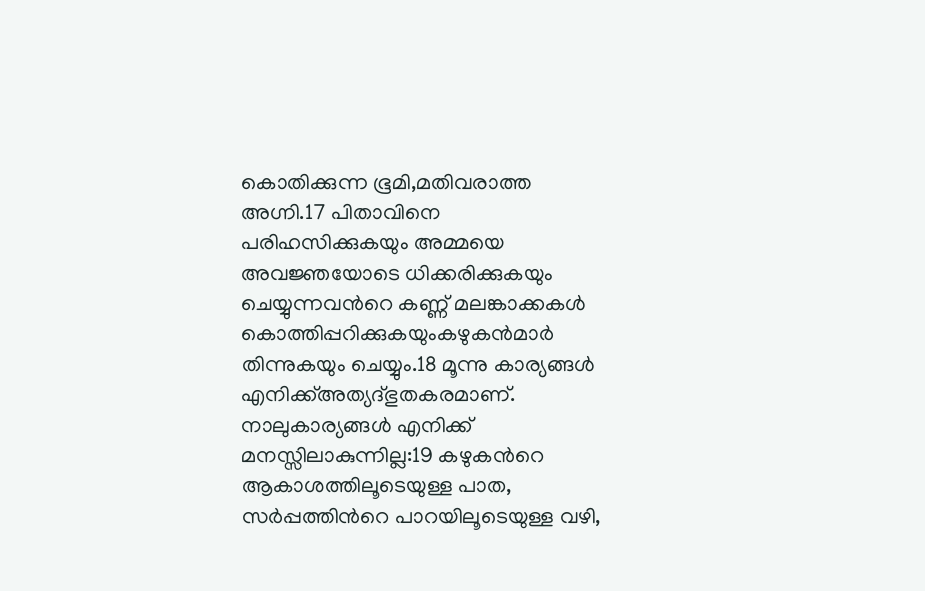കൊതിക്കുന്ന ഭൂമി,മതിവരാത്ത അഗ്നി.17 പിതാവിനെ പരിഹസിക്കുകയും അമ്മയെ അവജ്ഞയോടെ ധിക്കരിക്കുകയും ചെയ്യുന്നവന്‍റെ കണ്ണ് മലങ്കാക്കകള്‍ കൊത്തിപ്പറിക്കുകയുംകഴുകന്‍മാര്‍ തിന്നുകയും ചെയ്യും.18 മൂന്നു കാര്യങ്ങള്‍ എനിക്ക്അത്യദ്ഭുതകരമാണ്. നാലുകാര്യങ്ങള്‍ എനിക്ക് മനസ്സിലാകുന്നില്ല:19 കഴുകന്‍റെ ആകാശത്തിലൂടെയുള്ള പാത, സര്‍പ്പത്തിന്‍റെ പാറയിലൂടെയുള്ള വഴി,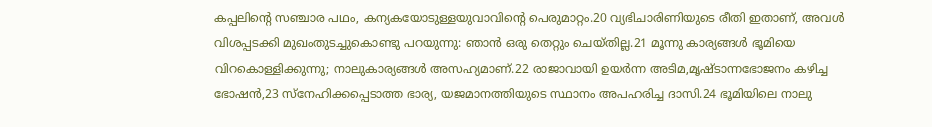കപ്പലിന്‍റെ സഞ്ചാര പഥം, കന്യകയോടുള്ളയുവാവിന്‍റെ പെരുമാറ്റം.20 വ്യഭിചാരിണിയുടെ രീതി ഇതാണ്, അവള്‍ വിശപ്പടക്കി മുഖംതുടച്ചുകൊണ്ടു പറയുന്നു: ഞാന്‍ ഒരു തെറ്റും ചെയ്തില്ല.21 മൂന്നു കാര്യങ്ങള്‍ ഭൂമിയെ വിറകൊള്ളിക്കുന്നു; നാലുകാര്യങ്ങള്‍ അസഹ്യമാണ്.22 രാജാവായി ഉയര്‍ന്ന അടിമ,മൃഷ്ടാന്നഭോജനം കഴിച്ച ഭോഷന്‍,23 സ്നേഹിക്കപ്പെടാത്ത ഭാര്യ, യജമാനത്തിയുടെ സ്ഥാനം അപഹരിച്ച ദാസി.24 ഭൂമിയിലെ നാലു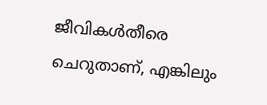ജീവികള്‍തീരെ ചെറുതാണ്, എങ്കിലും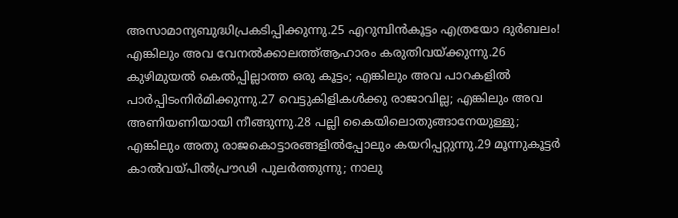അസാമാന്യബുദ്ധിപ്രകടിപ്പിക്കുന്നു.25 എറുമ്പിന്‍കൂട്ടം എത്രയോ ദുര്‍ബലം! എങ്കിലും അവ വേനല്‍ക്കാലത്ത്ആഹാരം കരുതിവയ്ക്കുന്നു.26 കുഴിമുയല്‍ കെല്‍പ്പില്ലാത്ത ഒരു കൂട്ടം; എങ്കിലും അവ പാറകളില്‍ പാര്‍പ്പിടംനിര്‍മിക്കുന്നു.27 വെട്ടുകിളികള്‍ക്കു രാജാവില്ല; എങ്കിലും അവ അണിയണിയായി നീങ്ങുന്നു.28 പല്ലി കൈയിലൊതുങ്ങാനേയുള്ളു; എങ്കിലും അതു രാജകൊട്ടാരങ്ങളില്‍പ്പോലും കയറിപ്പറ്റുന്നു.29 മൂന്നുകൂട്ടര്‍ കാല്‍വയ്പില്‍പ്രൗഢി പുലര്‍ത്തുന്നു; നാലു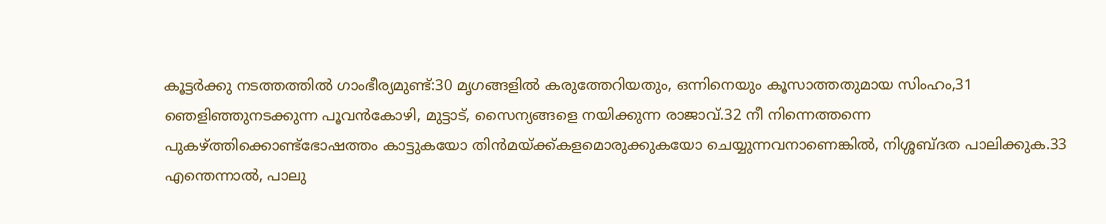കൂട്ടര്‍ക്കു നടത്തത്തില്‍ ഗാംഭീര്യമുണ്ട്:30 മൃഗങ്ങളില്‍ കരുത്തേറിയതും, ഒന്നിനെയും കൂസാത്തതുമായ സിംഹം,31 ഞെളിഞ്ഞുനടക്കുന്ന പൂവന്‍കോഴി, മുട്ടാട്, സൈന്യങ്ങളെ നയിക്കുന്ന രാജാവ്.32 നീ നിന്നെത്തന്നെ പുകഴ്ത്തിക്കൊണ്ട്ഭോഷത്തം കാട്ടുകയോ തിന്‍മയ്ക്ക്കളമൊരുക്കുകയോ ചെയ്യുന്നവനാണെങ്കില്‍, നിശ്ശബ്ദത പാലിക്കുക.33 എന്തെന്നാല്‍, പാലു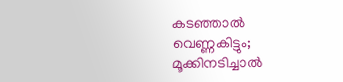കടഞ്ഞാല്‍ വെണ്ണകിട്ടും; മൂക്കിനടിച്ചാല്‍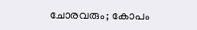ചോരവരും; കോപം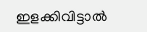ഇളക്കിവിട്ടാല്‍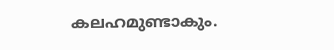കലഹമുണ്ടാകും.